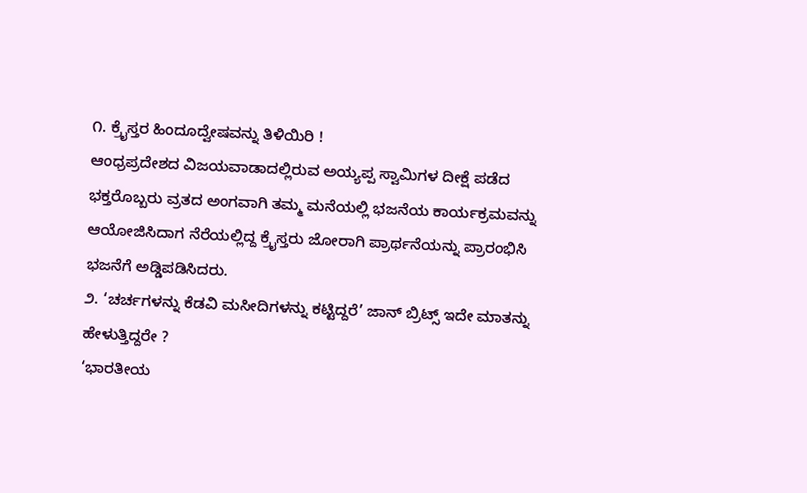೧. ಕ್ರೈಸ್ತರ ಹಿಂದೂದ್ವೇಷವನ್ನು ತಿಳಿಯಿರಿ !
ಆಂಧ್ರಪ್ರದೇಶದ ವಿಜಯವಾಡಾದಲ್ಲಿರುವ ಅಯ್ಯಪ್ಪ ಸ್ವಾಮಿಗಳ ದೀಕ್ಷೆ ಪಡೆದ ಭಕ್ತರೊಬ್ಬರು ವ್ರತದ ಅಂಗವಾಗಿ ತಮ್ಮ ಮನೆಯಲ್ಲಿ ಭಜನೆಯ ಕಾರ್ಯಕ್ರಮವನ್ನು ಆಯೋಜಿಸಿದಾಗ ನೆರೆಯಲ್ಲಿದ್ದ ಕ್ರೈಸ್ತರು ಜೋರಾಗಿ ಪ್ರಾರ್ಥನೆಯನ್ನು ಪ್ರಾರಂಭಿಸಿ ಭಜನೆಗೆ ಅಡ್ಡಿಪಡಿಸಿದರು.
೨. ‘ಚರ್ಚಗಳನ್ನು ಕೆಡವಿ ಮಸೀದಿಗಳನ್ನು ಕಟ್ಟಿದ್ದರೆ’ ಜಾನ್ ಬ್ರಿಟ್ಸ್ ಇದೇ ಮಾತನ್ನು ಹೇಳುತ್ತಿದ್ದರೇ ?
‘ಭಾರತೀಯ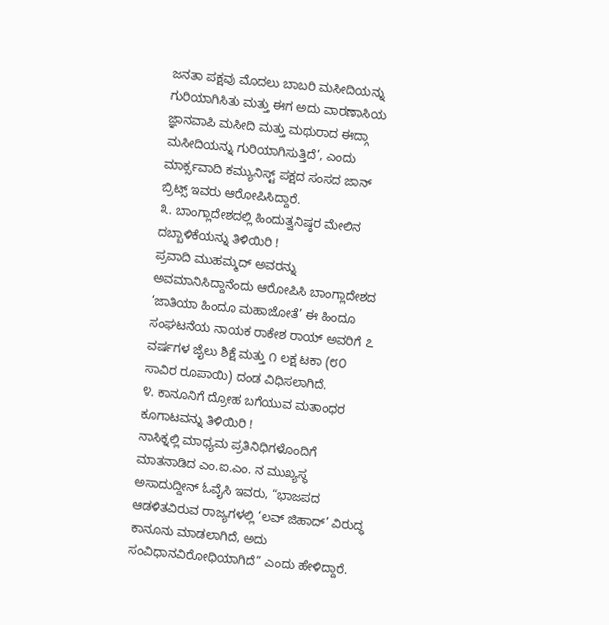ಜನತಾ ಪಕ್ಷವು ಮೊದಲು ಬಾಬರಿ ಮಸೀದಿಯನ್ನು ಗುರಿಯಾಗಿಸಿತು ಮತ್ತು ಈಗ ಅದು ವಾರಣಾಸಿಯ ಜ್ಞಾನವಾಪಿ ಮಸೀದಿ ಮತ್ತು ಮಥುರಾದ ಈದ್ಗಾ ಮಸೀದಿಯನ್ನು ಗುರಿಯಾಗಿಸುತ್ತಿದೆ’, ಎಂದು ಮಾರ್ಕ್ಸವಾದಿ ಕಮ್ಯುನಿಸ್ಟ್ ಪಕ್ಷದ ಸಂಸದ ಜಾನ್ ಬ್ರಿಟ್ಸ್ ಇವರು ಆರೋಪಿಸಿದ್ದಾರೆ.
೩. ಬಾಂಗ್ಲಾದೇಶದಲ್ಲಿ ಹಿಂದುತ್ವನಿಷ್ಠರ ಮೇಲಿನ ದಬ್ಬಾಳಿಕೆಯನ್ನು ತಿಳಿಯಿರಿ !
ಪ್ರವಾದಿ ಮುಹಮ್ಮದ್ ಅವರನ್ನು ಅವಮಾನಿಸಿದ್ದಾನೆಂದು ಆರೋಪಿಸಿ ಬಾಂಗ್ಲಾದೇಶದ ‘ಜಾತಿಯಾ ಹಿಂದೂ ಮಹಾಜೋತೆ’ ಈ ಹಿಂದೂ ಸಂಘಟನೆಯ ನಾಯಕ ರಾಕೇಶ ರಾಯ್ ಅವರಿಗೆ ೭ ವರ್ಷಗಳ ಜೈಲು ಶಿಕ್ಷೆ ಮತ್ತು ೧ ಲಕ್ಷ ಟಕಾ (೮೦ ಸಾವಿರ ರೂಪಾಯಿ) ದಂಡ ವಿಧಿಸಲಾಗಿದೆ.
೪. ಕಾನೂನಿಗೆ ದ್ರೋಹ ಬಗೆಯುವ ಮತಾಂಧರ ಕೂಗಾಟವನ್ನು ತಿಳಿಯಿರಿ !
ನಾಸಿಕ್ನಲ್ಲಿ ಮಾಧ್ಯಮ ಪ್ರತಿನಿಧಿಗಳೊಂದಿಗೆ ಮಾತನಾಡಿದ ಎಂ.ಐ.ಎಂ. ನ ಮುಖ್ಯಸ್ಥ ಅಸಾದುದ್ದೀನ್ ಓವೈಸಿ ಇವರು, “ಭಾಜಪದ ಆಡಳಿತವಿರುವ ರಾಜ್ಯಗಳಲ್ಲಿ ‘ಲವ್ ಜಿಹಾದ್’ ವಿರುದ್ಧ ಕಾನೂನು ಮಾಡಲಾಗಿದೆ, ಅದು ಸಂವಿಧಾನವಿರೋಧಿಯಾಗಿದೆ” ಎಂದು ಹೇಳಿದ್ದಾರೆ.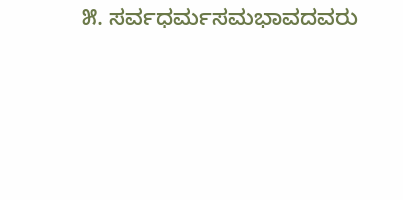೫. ಸರ್ವಧರ್ಮಸಮಭಾವದವರು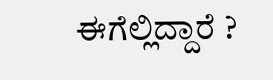ಈಗೆಲ್ಲಿದ್ದಾರೆ ?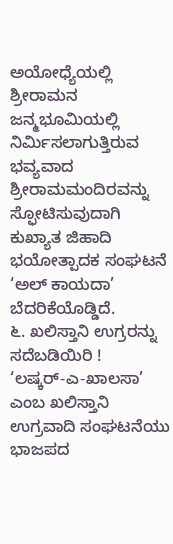ಅಯೋಧ್ಯೆಯಲ್ಲಿ ಶ್ರೀರಾಮನ ಜನ್ಮಭೂಮಿಯಲ್ಲಿ ನಿರ್ಮಿಸಲಾಗುತ್ತಿರುವ ಭವ್ಯವಾದ ಶ್ರೀರಾಮಮಂದಿರವನ್ನು ಸ್ಫೋಟಿಸುವುದಾಗಿ ಕುಖ್ಯಾತ ಜಿಹಾದಿ ಭಯೋತ್ಪಾದಕ ಸಂಘಟನೆ ‘ಅಲ್ ಕಾಯದಾ’ ಬೆದರಿಕೆಯೊಡ್ಡಿದೆ.
೬. ಖಲಿಸ್ತಾನಿ ಉಗ್ರರನ್ನು ಸದೆಬಡಿಯಿರಿ !
‘ಲಷ್ಕರ್-ಎ-ಖಾಲಸಾ’ ಎಂಬ ಖಲಿಸ್ತಾನಿ ಉಗ್ರವಾದಿ ಸಂಘಟನೆಯು ಭಾಜಪದ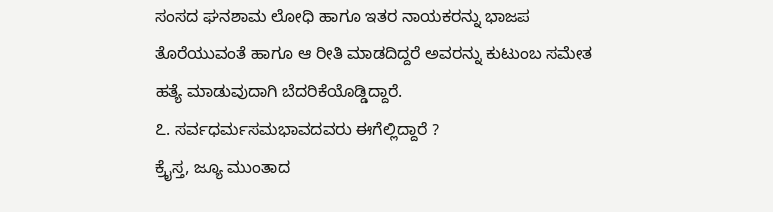ಸಂಸದ ಘನಶಾಮ ಲೋಧಿ ಹಾಗೂ ಇತರ ನಾಯಕರನ್ನು ಭಾಜಪ ತೊರೆಯುವಂತೆ ಹಾಗೂ ಆ ರೀತಿ ಮಾಡದಿದ್ದರೆ ಅವರನ್ನು ಕುಟುಂಬ ಸಮೇತ ಹತ್ಯೆ ಮಾಡುವುದಾಗಿ ಬೆದರಿಕೆಯೊಡ್ಡಿದ್ದಾರೆ.
೭. ಸರ್ವಧರ್ಮಸಮಭಾವದವರು ಈಗೆಲ್ಲಿದ್ದಾರೆ ?
ಕ್ರೈಸ್ತ, ಜ್ಯೂ ಮುಂತಾದ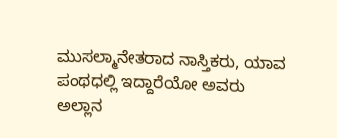ಮುಸಲ್ಮಾನೇತರಾದ ನಾಸ್ತಿಕರು, ಯಾವ ಪಂಥಧಲ್ಲಿ ಇದ್ದಾರೆಯೋ ಅವರು ಅಲ್ಲಾನ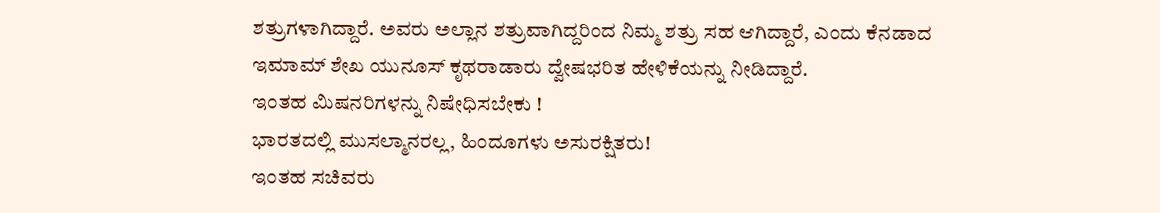ಶತ್ರುಗಳಾಗಿದ್ದಾರೆ. ಅವರು ಅಲ್ಲಾನ ಶತ್ರುವಾಗಿದ್ದರಿಂದ ನಿಮ್ಮ ಶತ್ರು ಸಹ ಆಗಿದ್ದಾರೆ, ಎಂದು ಕೆನಡಾದ ಇಮಾಮ್ ಶೇಖ ಯುನೂಸ್ ಕೃಥರಾಡಾರು ದ್ವೇಷಭರಿತ ಹೇಳಿಕೆಯನ್ನು ನೀಡಿದ್ದಾರೆ.
ಇಂತಹ ಮಿಷನರಿಗಳನ್ನು ನಿಷೇಧಿಸಬೇಕು !
ಭಾರತದಲ್ಲಿ ಮುಸಲ್ಮಾನರಲ್ಲ, ಹಿಂದೂಗಳು ಅಸುರಕ್ಷಿತರು!
ಇಂತಹ ಸಚಿವರು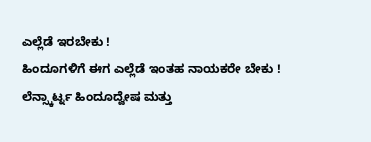ಎಲ್ಲೆಡೆ ಇರಬೇಕು !
ಹಿಂದೂಗಳಿಗೆ ಈಗ ಎಲ್ಲೆಡೆ ಇಂತಹ ನಾಯಕರೇ ಬೇಕು !
ಲೆನ್ಸ್ಕಾರ್ಟ್ನ ಹಿಂದೂದ್ವೇಷ ಮತ್ತು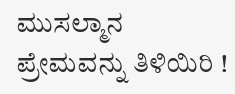ಮುಸಲ್ಮಾನ ಪ್ರೇಮವನ್ನು ತಿಳಿಯಿರಿ !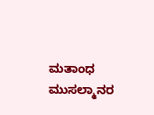ಮತಾಂಧ ಮುಸಲ್ಮಾನರ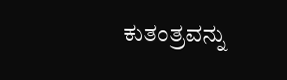ಕುತಂತ್ರವನ್ನು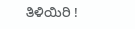ತಿಳಿಯಿರಿ !